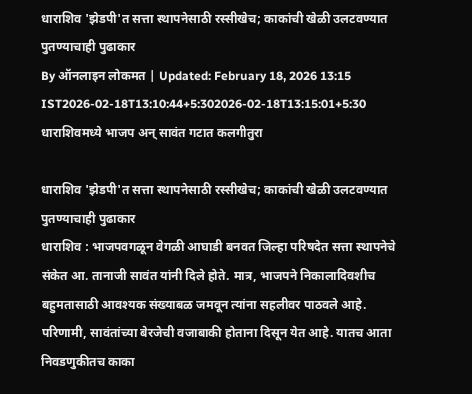धाराशिव 'झेडपी'त सत्ता स्थापनेसाठी रस्सीखेच; काकांची खेळी उलटवण्यात पुतण्याचाही पुढाकार
By ऑनलाइन लोकमत | Updated: February 18, 2026 13:15 IST2026-02-18T13:10:44+5:302026-02-18T13:15:01+5:30
धाराशिवमध्ये भाजप अन् सावंत गटात कलगीतुरा

धाराशिव 'झेडपी'त सत्ता स्थापनेसाठी रस्सीखेच; काकांची खेळी उलटवण्यात पुतण्याचाही पुढाकार
धाराशिव : भाजपवगळून वेगळी आघाडी बनवत जिल्हा परिषदेत सत्ता स्थापनेचे संकेत आ. तानाजी सावंत यांनी दिले होते. मात्र, भाजपने निकालादिवशीच बहुमतासाठी आवश्यक संख्याबळ जमवून त्यांना सहलीवर पाठवले आहे. परिणामी, सावंतांच्या बेरजेची वजाबाकी होताना दिसून येत आहे. यातच आता निवडणुकीतच काका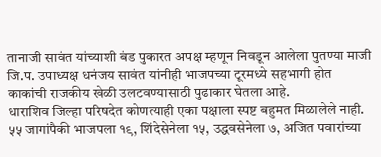तानाजी सावंत यांच्याशी बंड पुकारत अपक्ष म्हणून निवडून आलेला पुतण्या माजी जि.प. उपाध्यक्ष धनंजय सावंत यांनीही भाजपच्या टूरमध्ये सहभागी होत काकांची राजकीय खेळी उलटवण्यासाठी पुढाकार घेतला आहे.
धाराशिव जिल्हा परिषदेत कोणत्याही एका पक्षाला स्पष्ट बहुमत मिळालेले नाही. ५५ जागांपैकी भाजपला १९, शिंदेसेनेला १५, उद्धवसेनेला ७, अजित पवारांच्या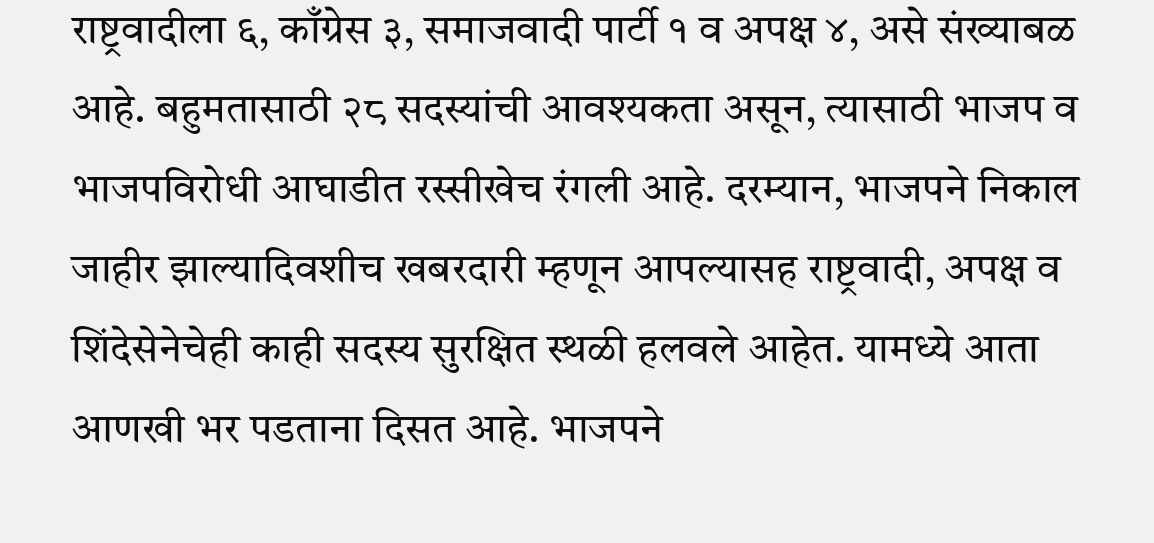राष्ट्रवादीला ६, काँग्रेस ३, समाजवादी पार्टी १ व अपक्ष ४, असे संख्याबळ आहे. बहुमतासाठी २८ सदस्यांची आवश्यकता असून, त्यासाठी भाजप व भाजपविरोधी आघाडीत रस्सीखेच रंगली आहे. दरम्यान, भाजपने निकाल जाहीर झाल्यादिवशीच खबरदारी म्हणून आपल्यासह राष्ट्रवादी, अपक्ष व शिंदेसेनेचेही काही सदस्य सुरक्षित स्थळी हलवले आहेत. यामध्ये आता आणखी भर पडताना दिसत आहे. भाजपने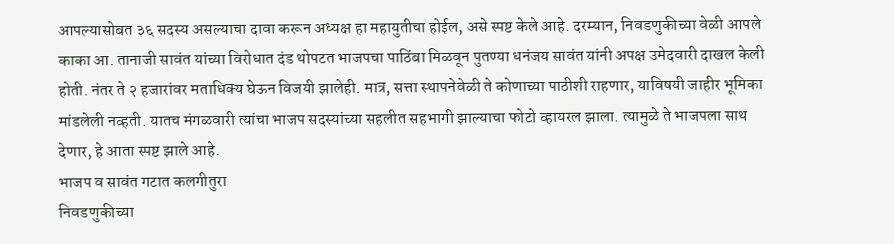आपल्यासोबत ३६ सदस्य असल्याचा दावा करून अध्यक्ष हा महायुतीचा होईल, असे स्पष्ट केले आहे. दरम्यान, निवडणुकीच्या वेळी आपले काका आ. तानाजी सावंत यांच्या विरोधात दंड थोपटत भाजपचा पाठिंबा मिळवून पुतण्या धनंजय सावंत यांनी अपक्ष उमेदवारी दाखल केली होती. नंतर ते २ हजारांवर मताधिक्य घेऊन विजयी झालेही. मात्र, सत्ता स्थापनेवेळी ते कोणाच्या पाठीशी राहणार, याविषयी जाहीर भूमिका मांडलेली नव्हती. यातच मंगळवारी त्यांचा भाजप सदस्यांच्या सहलीत सहभागी झाल्याचा फोटो व्हायरल झाला. त्यामुळे ते भाजपला साथ देणार, हे आता स्पष्ट झाले आहे.
भाजप व सावंत गटात कलगीतुरा
निवडणुकीच्या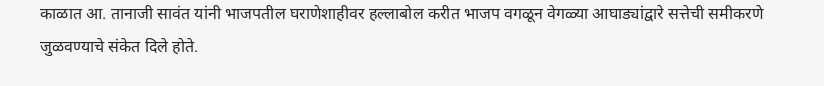काळात आ. तानाजी सावंत यांनी भाजपतील घराणेशाहीवर हल्लाबोल करीत भाजप वगळून वेगळ्या आघाड्यांद्वारे सत्तेची समीकरणे जुळवण्याचे संकेत दिले होते.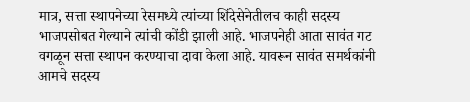मात्र, सत्ता स्थापनेच्या रेसमध्ये त्यांच्या शिंदेसेनेतीलच काही सदस्य भाजपसोबत गेल्याने त्यांची कोंडी झाली आहे. भाजपनेही आता सावंत गट वगळून सत्ता स्थापन करण्याचा दावा केला आहे. यावरून सावंत समर्थकांनी आमचे सदस्य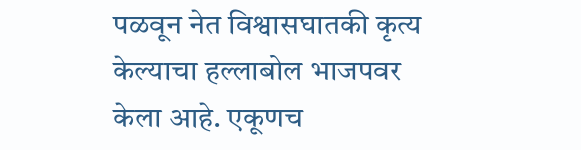पळवून नेत विश्वासघातकी कृत्य केल्याचा हल्लाबोल भाजपवर केला आहे. एकूणच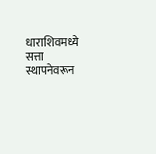धाराशिवमध्ये सत्ता स्थापनेवरून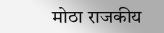मोठा राजकीय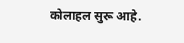कोलाहल सुरू आहे.